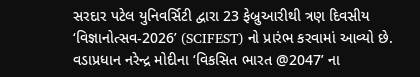સરદાર પટેલ યુનિવર્સિટી દ્વારા 23 ફેબ્રુઆરીથી ત્રણ દિવસીય ‘વિજ્ઞાનોત્સવ-2026’ (SCIFEST) નો પ્રારંભ કરવામાં આવ્યો છે. વડાપ્રધાન નરેન્દ્ર મોદીના ‘વિકસિત ભારત @2047’ ના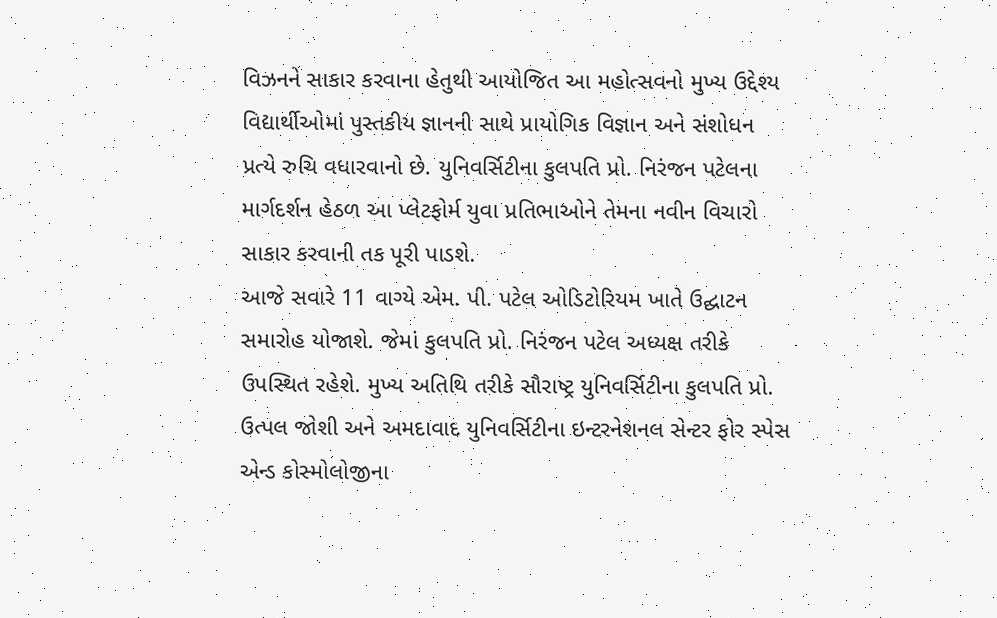વિઝનને સાકાર કરવાના હેતુથી આયોજિત આ મહોત્સવનો મુખ્ય ઉદ્દેશ્ય વિદ્યાર્થીઓમાં પુસ્તકીય જ્ઞાનની સાથે પ્રાયોગિક વિજ્ઞાન અને સંશોધન પ્રત્યે રુચિ વધારવાનો છે. યુનિવર્સિટીના કુલપતિ પ્રો. નિરંજન પટેલના માર્ગદર્શન હેઠળ આ પ્લેટફોર્મ યુવા પ્રતિભાઓને તેમના નવીન વિચારો સાકાર કરવાની તક પૂરી પાડશે.
આજે સવારે 11 વાગ્યે એમ. પી. પટેલ ઓડિટોરિયમ ખાતે ઉદ્ઘાટન સમારોહ યોજાશે. જેમાં કુલપતિ પ્રો. નિરંજન પટેલ અધ્યક્ષ તરીકે ઉપસ્થિત રહેશે. મુખ્ય અતિથિ તરીકે સૌરાષ્ટ્ર યુનિવર્સિટીના કુલપતિ પ્રો. ઉત્પલ જોશી અને અમદાવાદ યુનિવર્સિટીના ઇન્ટરનેશનલ સેન્ટર ફોર સ્પેસ એન્ડ કોસ્મોલોજીના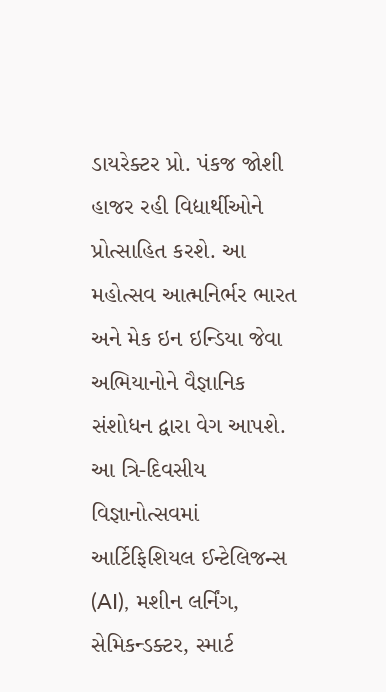ડાયરેક્ટર પ્રો. પંકજ જોશી હાજર રહી વિદ્યાર્થીઓને પ્રોત્સાહિત કરશે. આ મહોત્સવ આત્મનિર્ભર ભારત અને મેક ઇન ઇન્ડિયા જેવા અભિયાનોને વૈજ્ઞાનિક સંશોધન દ્વારા વેગ આપશે.
આ ત્રિ-દિવસીય વિજ્ઞાનોત્સવમાં આર્ટિફિશિયલ ઈન્ટેલિજન્સ (AI), મશીન લર્નિંગ, સેમિકન્ડક્ટર, સ્માર્ટ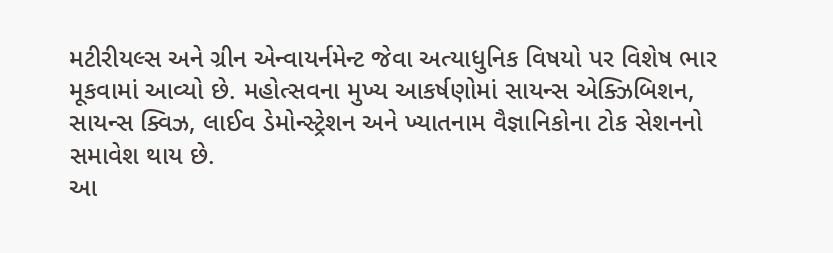મટીરીયલ્સ અને ગ્રીન એન્વાયર્નમેન્ટ જેવા અત્યાધુનિક વિષયો પર વિશેષ ભાર મૂકવામાં આવ્યો છે. મહોત્સવના મુખ્ય આકર્ષણોમાં સાયન્સ એક્ઝિબિશન, સાયન્સ ક્વિઝ, લાઈવ ડેમોન્સ્ટ્રેશન અને ખ્યાતનામ વૈજ્ઞાનિકોના ટોક સેશનનો સમાવેશ થાય છે.
આ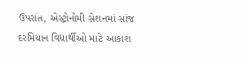ઉપરાંત, એસ્ટ્રોનોમી સેશનમાં સાંજ દરમિયાન વિદ્યાર્થીઓ માટે આકાશ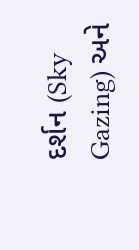દર્શન (Sky Gazing) અને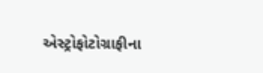એસ્ટ્રોફોટોગ્રાફીના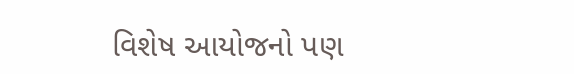વિશેષ આયોજનો પણ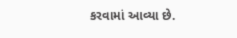કરવામાં આવ્યા છે.